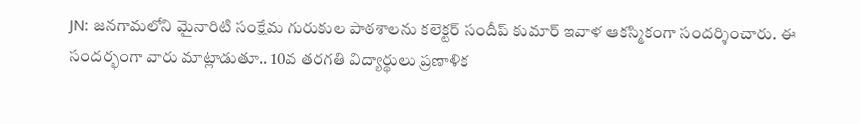JN: జనగామలోని మైనారిటి సంక్షేమ గురుకుల పాఠశాలను కలెక్టర్ సందీప్ కుమార్ ఇవాళ ఆకస్మికంగా సందర్శించారు. ఈ సందర్భంగా వారు మాట్లాడుతూ.. 10వ తరగతి విద్యార్థులు ప్రణాళిక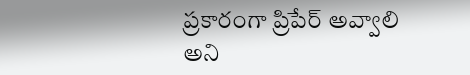ప్రకారంగా ప్రిపేర్ అవ్వాలి అని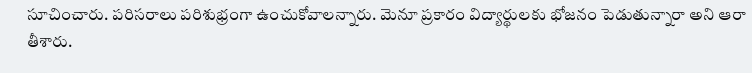సూచించారు. పరిసరాలు పరిశుభ్రంగా ఉంచుకోవాలన్నారు. మెనూ ప్రకారం విద్యార్థులకు భోజనం పెడుతున్నారా అని ఆరా తీశారు.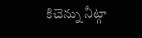కిచెన్ను నీట్గా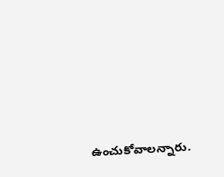ఉంచుకోవాలన్నారు.